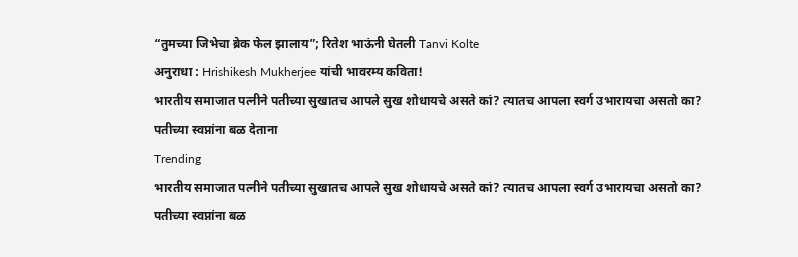“तुमच्या जिभेचा ब्रेक फेल झालाय”; रितेश भाऊंनी घेतली Tanvi Kolte
अनुराधा : Hrishikesh Mukherjee यांची भावरम्य कविता!
भारतीय समाजात पत्नीने पतीच्या सुखातच आपले सुख शोधायचे असते कां? त्यातच आपला स्वर्ग उभारायचा असतो का? पतीच्या स्वप्नांना बळ देताना
Trending
भारतीय समाजात पत्नीने पतीच्या सुखातच आपले सुख शोधायचे असते कां? त्यातच आपला स्वर्ग उभारायचा असतो का? पतीच्या स्वप्नांना बळ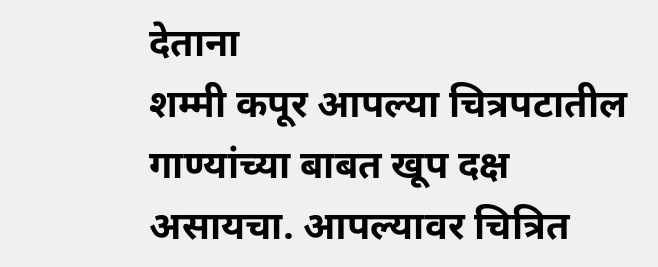देताना
शम्मी कपूर आपल्या चित्रपटातील गाण्यांच्या बाबत खूप दक्ष असायचा. आपल्यावर चित्रित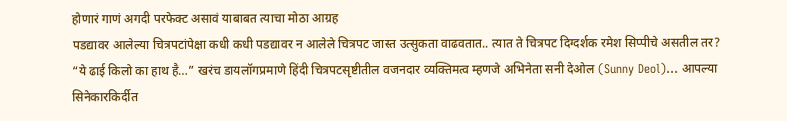होणारं गाणं अगदी परफेक्ट असावं याबाबत त्याचा मोठा आग्रह
पडद्यावर आलेल्या चित्रपटांपेक्षा कधी कधी पडद्यावर न आलेले चित्रपट जास्त उत्सुकता वाढवतात.. त्यात ते चित्रपट दिग्दर्शक रमेश सिप्पीचे असतील तर?
“ये ढाई किलो का हाथ है…” खरंच डायलॉगप्रमाणे हिंदी चित्रपटसृष्टीतील वजनदार व्यक्तिमत्व म्हणजे अभिनेता सनी देओल (Sunny Deol)… आपल्या सिनेकारकिर्दीत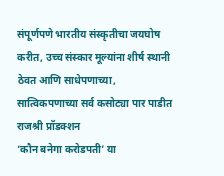संपूर्णपणे भारतीय संस्कृतीचा जयघोष करीत, उच्च संस्कार मूल्यांना शीर्ष स्थानी ठेवत आणि साधेपणाच्या, सात्विकपणाच्या सर्व कसोट्या पार पाडीत राजश्री प्रॉडक्शन
‘कौन बनेगा करोडपती’ या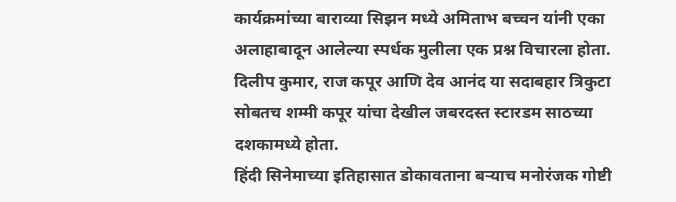कार्यक्रमांच्या बाराव्या सिझन मध्ये अमिताभ बच्चन यांनी एका अलाहाबादून आलेल्या स्पर्धक मुलीला एक प्रश्न विचारला होता.
दिलीप कुमार, राज कपूर आणि देव आनंद या सदाबहार त्रिकुटा सोबतच शम्मी कपूर यांचा देखील जबरदस्त स्टारडम साठच्या दशकामध्ये होता.
हिंदी सिनेमाच्या इतिहासात डोकावताना बऱ्याच मनोरंजक गोष्टी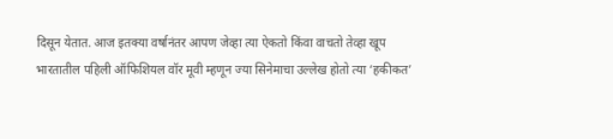दिसून येतात. आज इतक्या वर्षानंतर आपण जेव्हा त्या ऐकतो किंवा वाचतो तेव्हा खूप
भारतातील पहिली ऑफिशियल वॉर मूवी म्हणून ज्या सिनेमाचा उल्लेख होतो त्या ‘हकीकत’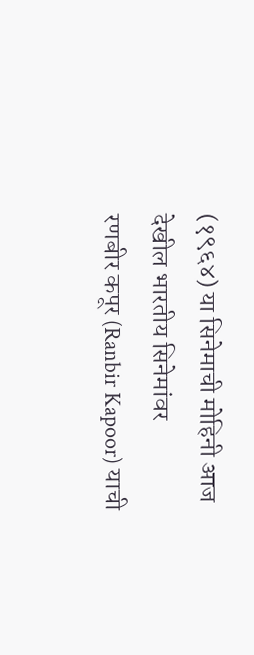(१९६४) या सिनेमाची मोहिनी आज देखील भारतीय सिनेमांवर
रणबीर कपूर (Ranbir Kapoor) याची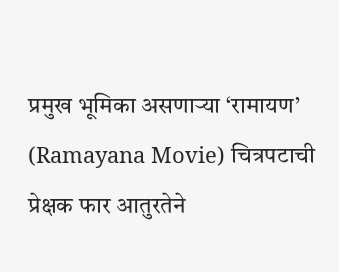प्रमुख भूमिका असणाऱ्या ‘रामायण’ (Ramayana Movie) चित्रपटाची प्रेक्षक फार आतुरतेने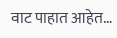वाट पाहात आहेत…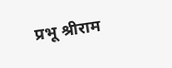प्रभू श्रीराम